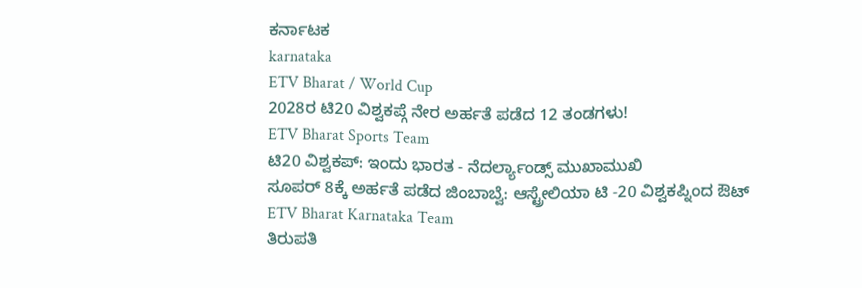ಕರ್ನಾಟಕ
karnataka
ETV Bharat / World Cup
2028ರ ಟಿ20 ವಿಶ್ವಕಪ್ಗೆ ನೇರ ಅರ್ಹತೆ ಪಡೆದ 12 ತಂಡಗಳು!
ETV Bharat Sports Team
ಟಿ20 ವಿಶ್ವಕಪ್: ಇಂದು ಭಾರತ - ನೆದರ್ಲ್ಯಾಂಡ್ಸ್ ಮುಖಾಮುಖಿ
ಸೂಪರ್ 8ಕ್ಕೆ ಅರ್ಹತೆ ಪಡೆದ ಜಿಂಬಾಬ್ವೆ: ಆಸ್ಟ್ರೇಲಿಯಾ ಟಿ -20 ವಿಶ್ವಕಪ್ನಿಂದ ಔಟ್
ETV Bharat Karnataka Team
ತಿರುಪತಿ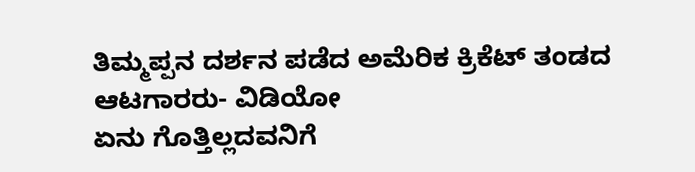ತಿಮ್ಮಪ್ಪನ ದರ್ಶನ ಪಡೆದ ಅಮೆರಿಕ ಕ್ರಿಕೆಟ್ ತಂಡದ ಆಟಗಾರರು- ವಿಡಿಯೋ
ಏನು ಗೊತ್ತಿಲ್ಲದವನಿಗೆ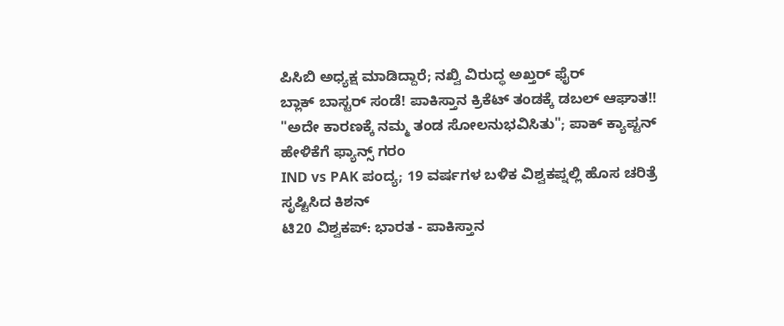ಪಿಸಿಬಿ ಅಧ್ಯಕ್ಷ ಮಾಡಿದ್ದಾರೆ; ನಖ್ವಿ ವಿರುದ್ಧ ಅಖ್ತರ್ ಫೈರ್
ಬ್ಲಾಕ್ ಬಾಸ್ಟರ್ ಸಂಡೆ! ಪಾಕಿಸ್ತಾನ ಕ್ರಿಕೆಟ್ ತಂಡಕ್ಕೆ ಡಬಲ್ ಆಘಾತ!!
"ಅದೇ ಕಾರಣಕ್ಕೆ ನಮ್ಮ ತಂಡ ಸೋಲನುಭವಿಸಿತು"; ಪಾಕ್ ಕ್ಯಾಪ್ಟನ್ ಹೇಳಿಕೆಗೆ ಫ್ಯಾನ್ಸ್ ಗರಂ
IND vs PAK ಪಂದ್ಯ; 19 ವರ್ಷಗಳ ಬಳಿಕ ವಿಶ್ವಕಪ್ನಲ್ಲಿ ಹೊಸ ಚರಿತ್ರೆ ಸೃಷ್ಟಿಸಿದ ಕಿಶನ್
ಟಿ20 ವಿಶ್ವಕಪ್: ಭಾರತ - ಪಾಕಿಸ್ತಾನ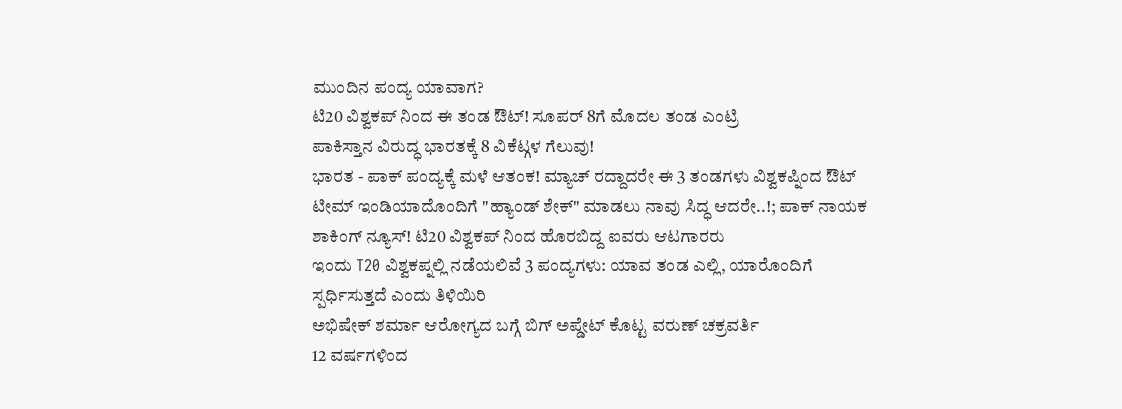ಮುಂದಿನ ಪಂದ್ಯ ಯಾವಾಗ?
ಟಿ20 ವಿಶ್ವಕಪ್ ನಿಂದ ಈ ತಂಡ ಔಟ್! ಸೂಪರ್ 8ಗೆ ಮೊದಲ ತಂಡ ಎಂಟ್ರಿ
ಪಾಕಿಸ್ತಾನ ವಿರುದ್ಧ ಭಾರತಕ್ಕೆ 8 ವಿಕೆಟ್ಗಳ ಗೆಲುವು!
ಭಾರತ - ಪಾಕ್ ಪಂದ್ಯಕ್ಕೆ ಮಳೆ ಆತಂಕ! ಮ್ಯಾಚ್ ರದ್ದಾದರೇ ಈ 3 ತಂಡಗಳು ವಿಶ್ವಕಪ್ನಿಂದ ಔಟ್
ಟೀಮ್ ಇಂಡಿಯಾದೊಂದಿಗೆ "ಹ್ಯಾಂಡ್ ಶೇಕ್" ಮಾಡಲು ನಾವು ಸಿದ್ಧ ಆದರೇ..!; ಪಾಕ್ ನಾಯಕ
ಶಾಕಿಂಗ್ ನ್ಯೂಸ್! ಟಿ20 ವಿಶ್ವಕಪ್ ನಿಂದ ಹೊರಬಿದ್ದ ಐವರು ಆಟಗಾರರು
ಇಂದು T20 ವಿಶ್ವಕಪ್ನಲ್ಲಿ ನಡೆಯಲಿವೆ 3 ಪಂದ್ಯಗಳು: ಯಾವ ತಂಡ ಎಲ್ಲಿ, ಯಾರೊಂದಿಗೆ ಸ್ಪರ್ಧಿಸುತ್ತದೆ ಎಂದು ತಿಳಿಯಿರಿ
ಅಭಿಷೇಕ್ ಶರ್ಮಾ ಆರೋಗ್ಯದ ಬಗ್ಗೆ ಬಿಗ್ ಅಪ್ಡೇಟ್ ಕೊಟ್ಟ ವರುಣ್ ಚಕ್ರವರ್ತಿ
12 ವರ್ಷಗಳಿಂದ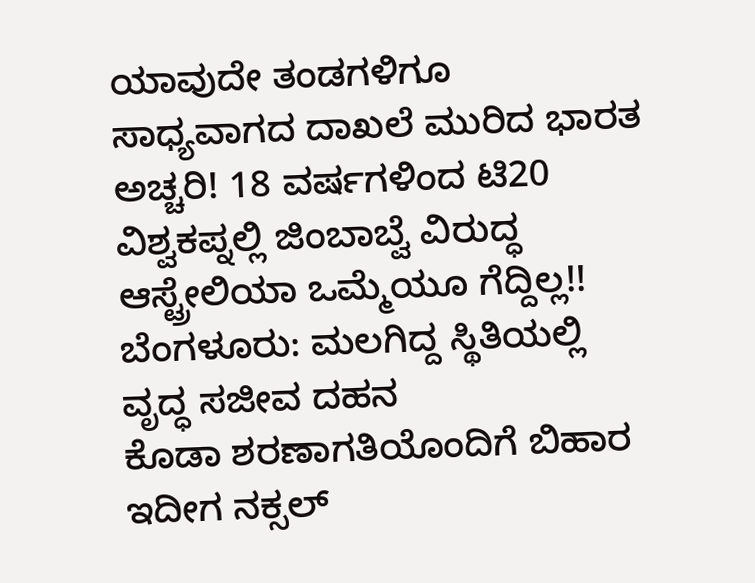ಯಾವುದೇ ತಂಡಗಳಿಗೂ ಸಾಧ್ಯವಾಗದ ದಾಖಲೆ ಮುರಿದ ಭಾರತ
ಅಚ್ಚರಿ! 18 ವರ್ಷಗಳಿಂದ ಟಿ20 ವಿಶ್ವಕಪ್ನಲ್ಲಿ ಜಿಂಬಾಬ್ವೆ ವಿರುದ್ಧ ಆಸ್ಟ್ರೇಲಿಯಾ ಒಮ್ಮೆಯೂ ಗೆದ್ದಿಲ್ಲ!!
ಬೆಂಗಳೂರು: ಮಲಗಿದ್ದ ಸ್ಥಿತಿಯಲ್ಲಿ ವೃದ್ಧ ಸಜೀವ ದಹನ
ಕೊಡಾ ಶರಣಾಗತಿಯೊಂದಿಗೆ ಬಿಹಾರ ಇದೀಗ ನಕ್ಸಲ್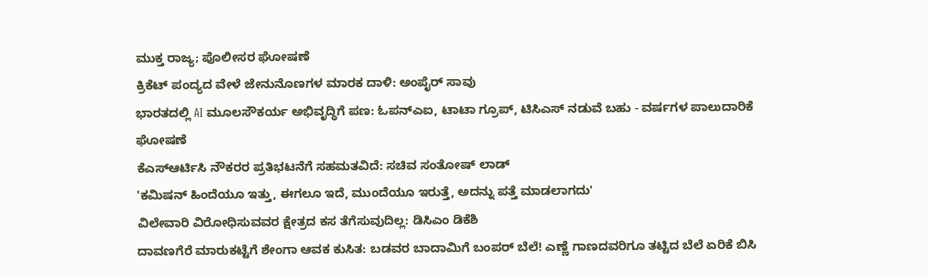ಮುಕ್ತ ರಾಜ್ಯ; ಪೊಲೀಸರ ಘೋಷಣೆ
ಕ್ರಿಕೆಟ್ ಪಂದ್ಯದ ವೇಳೆ ಜೇನುನೊಣಗಳ ಮಾರಕ ದಾಳಿ: ಅಂಪೈರ್ ಸಾವು
ಭಾರತದಲ್ಲಿ AI ಮೂಲಸೌಕರ್ಯ ಅಭಿವೃದ್ಧಿಗೆ ಪಣ: ಓಪನ್ಎಐ, ಟಾಟಾ ಗ್ರೂಪ್, ಟಿಸಿಎಸ್ ನಡುವೆ ಬಹು - ವರ್ಷಗಳ ಪಾಲುದಾರಿಕೆ ಘೋಷಣೆ
ಕೆಎಸ್ಆರ್ಟಿಸಿ ನೌಕರರ ಪ್ರತಿಭಟನೆಗೆ ಸಹಮತವಿದೆ: ಸಚಿವ ಸಂತೋಷ್ ಲಾಡ್
'ಕಮಿಷನ್ ಹಿಂದೆಯೂ ಇತ್ತು, ಈಗಲೂ ಇದೆ, ಮುಂದೆಯೂ ಇರುತ್ತೆ, ಅದನ್ನು ಪತ್ತೆ ಮಾಡಲಾಗದು'
ವಿಲೇವಾರಿ ವಿರೋಧಿಸುವವರ ಕ್ಷೇತ್ರದ ಕಸ ತೆಗೆಸುವುದಿಲ್ಲ: ಡಿಸಿಎಂ ಡಿಕೆಶಿ
ದಾವಣಗೆರೆ ಮಾರುಕಟ್ಟೆಗೆ ಶೇಂಗಾ ಆವಕ ಕುಸಿತ: ಬಡವರ ಬಾದಾಮಿಗೆ ಬಂಪರ್ ಬೆಲೆ! ಎಣ್ಣೆ ಗಾಣದವರಿಗೂ ತಟ್ಟಿದ ಬೆಲೆ ಏರಿಕೆ ಬಿಸಿ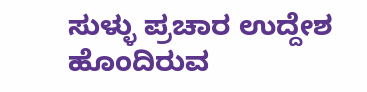ಸುಳ್ಳು ಪ್ರಚಾರ ಉದ್ದೇಶ ಹೊಂದಿರುವ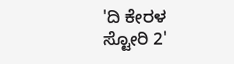'ದಿ ಕೇರಳ ಸ್ಟೋರಿ 2'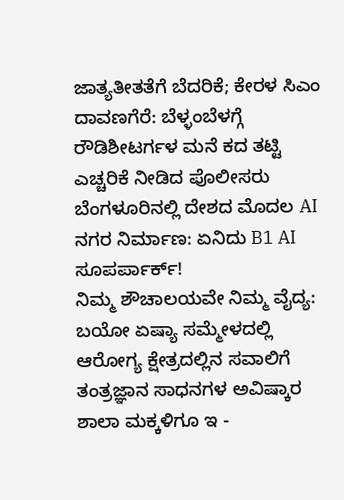ಜಾತ್ಯತೀತತೆಗೆ ಬೆದರಿಕೆ; ಕೇರಳ ಸಿಎಂ
ದಾವಣಗೆರೆ: ಬೆಳ್ಳಂಬೆಳಗ್ಗೆ ರೌಡಿಶೀಟರ್ಗಳ ಮನೆ ಕದ ತಟ್ಟಿ ಎಚ್ಚರಿಕೆ ನೀಡಿದ ಪೊಲೀಸರು
ಬೆಂಗಳೂರಿನಲ್ಲಿ ದೇಶದ ಮೊದಲ AI ನಗರ ನಿರ್ಮಾಣ: ಏನಿದು B1 AI ಸೂಪರ್ಪಾರ್ಕ್!
ನಿಮ್ಮ ಶೌಚಾಲಯವೇ ನಿಮ್ಮ ವೈದ್ಯ: ಬಯೋ ಏಷ್ಯಾ ಸಮ್ಮೇಳದಲ್ಲಿ ಆರೋಗ್ಯ ಕ್ಷೇತ್ರದಲ್ಲಿನ ಸವಾಲಿಗೆ ತಂತ್ರಜ್ಞಾನ ಸಾಧನಗಳ ಅವಿಷ್ಕಾರ
ಶಾಲಾ ಮಕ್ಕಳಿಗೂ ಇ -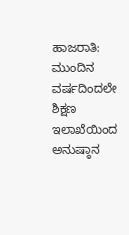ಹಾಜರಾತಿ: ಮುಂದಿನ ವರ್ಷದಿಂದಲೇ ಶಿಕ್ಷಣ ಇಲಾಖೆಯಿಂದ ಅನುಷ್ಠಾನ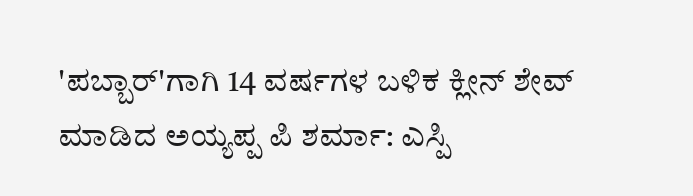'ಪಬ್ಬಾರ್'ಗಾಗಿ 14 ವರ್ಷಗಳ ಬಳಿಕ ಕ್ಲೀನ್ ಶೇವ್ ಮಾಡಿದ ಅಯ್ಯಪ್ಪ ಪಿ ಶರ್ಮಾ: ಎಸ್ಪಿ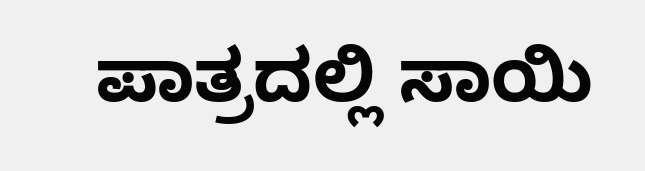ಪಾತ್ರದಲ್ಲಿ ಸಾಯಿ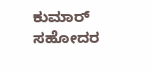ಕುಮಾರ್ ಸಹೋದರ